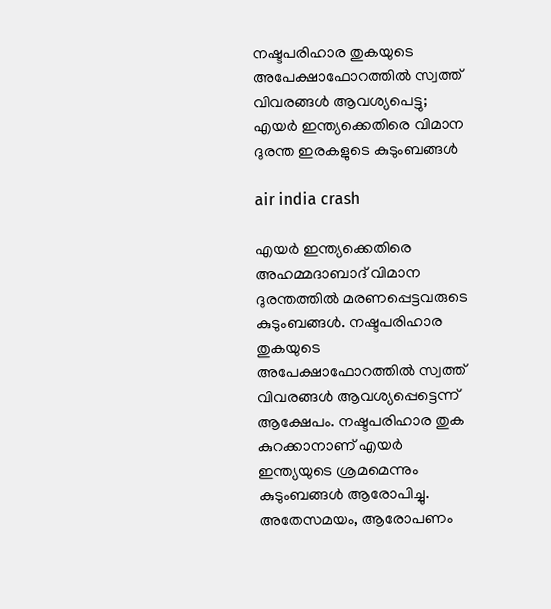നഷ്ടപരിഹാര തുകയുടെ അപേക്ഷാഫോറത്തില്‍ സ്വത്ത് വിവരങ്ങള്‍ ആവശ്യപെട്ടു; എയര്‍ ഇന്ത്യക്കെതിരെ വിമാന ദുരന്ത ഇരകളുടെ കുടുംബങ്ങള്‍

air india crash

എയര്‍ ഇന്ത്യക്കെതിരെ അഹമ്മദാബാദ് വിമാന ദുരന്തത്തില്‍ മരണപ്പെട്ടവരുടെ കുടുംബങ്ങള്‍. നഷ്ടപരിഹാര തുകയുടെ അപേക്ഷാഫോറത്തില്‍ സ്വത്ത് വിവരങ്ങള്‍ ആവശ്യപ്പെട്ടെന്ന് ആക്ഷേപം. നഷ്ടപരിഹാര തുക കുറക്കാനാണ് എയര്‍ ഇന്ത്യയുടെ ശ്രമമെന്നും കുടുംബങ്ങള്‍ ആരോപിച്ചു. അതേസമയം, ആരോപണം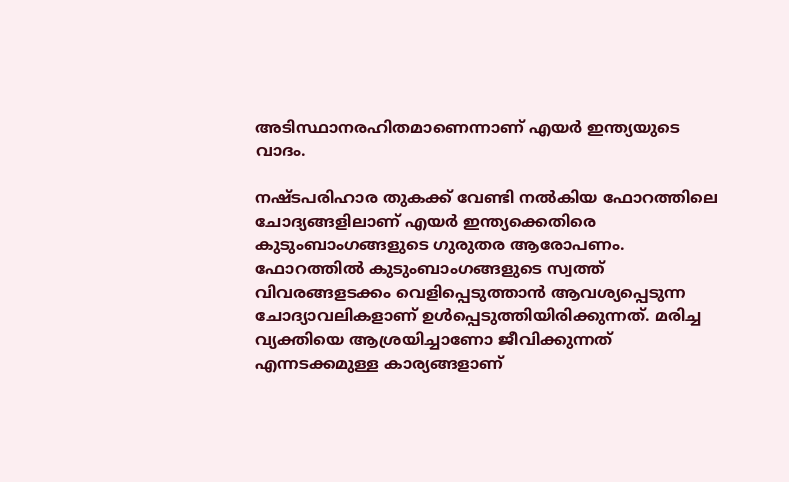അടിസ്ഥാനരഹിതമാണെന്നാണ് എയര്‍ ഇന്ത്യയുടെ വാദം.

നഷ്ടപരിഹാര തുകക്ക് വേണ്ടി നല്‍കിയ ഫോറത്തിലെ ചോദ്യങ്ങളിലാണ് എയര്‍ ഇന്ത്യക്കെതിരെ കുടുംബാംഗങ്ങളുടെ ഗുരുതര ആരോപണം. ഫോറത്തില്‍ കുടുംബാംഗങ്ങളുടെ സ്വത്ത് വിവരങ്ങളടക്കം വെളിപ്പെടുത്താന്‍ ആവശ്യപ്പെടുന്ന ചോദ്യാവലികളാണ് ഉള്‍പ്പെടുത്തിയിരിക്കുന്നത്. മരിച്ച വ്യക്തിയെ ആശ്രയിച്ചാണോ ജീവിക്കുന്നത് എന്നടക്കമുള്ള കാര്യങ്ങളാണ്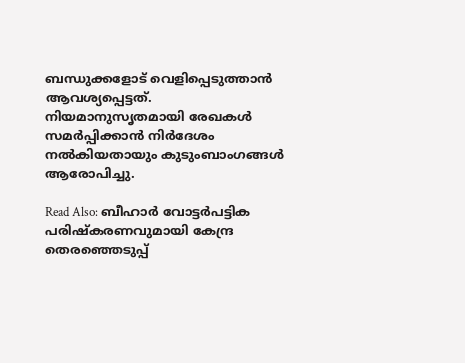ബന്ധുക്കളോട് വെളിപ്പെടുത്താൻ ആവശ്യപ്പെട്ടത്. നിയമാനുസൃതമായി രേഖകള്‍ സമര്‍പ്പിക്കാന്‍ നിര്‍ദേശം നല്‍കിയതായും കുടുംബാംഗങ്ങള്‍ ആരോപിച്ചു.

Read Also: ബീഹാർ വോട്ടർപട്ടിക പരിഷ്കരണവുമായി കേന്ദ്ര തെരഞ്ഞെടുപ്പ്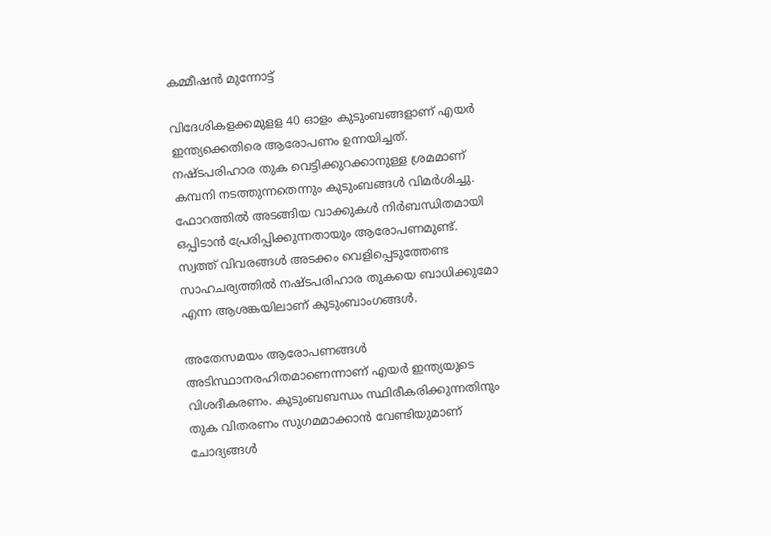കമ്മീഷൻ മുന്നോട്ട്

വിദേശികളക്കമുളള 40 ഓളം കുടുംബങ്ങളാണ് എയര്‍ ഇന്ത്യക്കെതിരെ ആരോപണം ഉന്നയിച്ചത്. നഷ്ടപരിഹാര തുക വെട്ടിക്കുറക്കാനുള്ള ശ്രമമാണ് കമ്പനി നടത്തുന്നതെന്നും കുടുംബങ്ങള്‍ വിമര്‍ശിച്ചു. ഫോറത്തില്‍ അടങ്ങിയ വാക്കുകള്‍ നിര്‍ബന്ധിതമായി ഒപ്പിടാന്‍ പ്രേരിപ്പിക്കുന്നതായും ആരോപണമുണ്ട്. സ്വത്ത് വിവരങ്ങള്‍ അടക്കം വെളിപ്പെടുത്തേണ്ട സാഹചര്യത്തില്‍ നഷ്ടപരിഹാര തുകയെ ബാധിക്കുമോ എന്ന ആശങ്കയിലാണ് കുടുംബാംഗങ്ങള്‍.

അതേസമയം ആരോപണങ്ങള്‍ അടിസ്ഥാനരഹിതമാണെന്നാണ് എയര്‍ ഇന്ത്യയുടെ വിശദീകരണം. കുടുംബബന്ധം സ്ഥിരീകരിക്കുന്നതിനും തുക വിതരണം സുഗമമാക്കാന്‍ വേണ്ടിയുമാണ് ചോദ്യങ്ങള്‍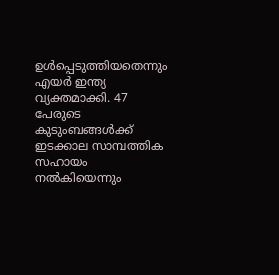ഉള്‍പ്പെടുത്തിയതെന്നും എയര്‍ ഇന്ത്യ വ്യക്തമാക്കി. 47 പേരുടെ കുടുംബങ്ങള്‍ക്ക് ഇടക്കാല സാമ്പത്തിക സഹായം നല്‍കിയെന്നും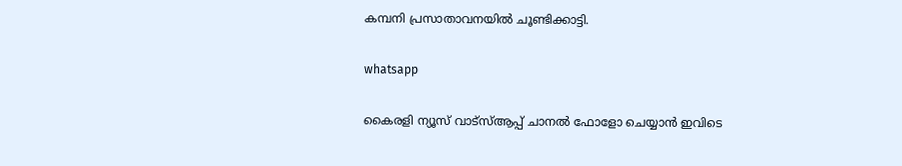കമ്പനി പ്രസാതാവനയില്‍ ചൂണ്ടിക്കാട്ടി.

whatsapp

കൈരളി ന്യൂസ് വാട്‌സ്ആപ്പ് ചാനല്‍ ഫോളോ ചെയ്യാന്‍ ഇവിടെ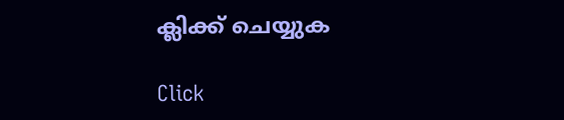ക്ലിക്ക് ചെയ്യുക

Click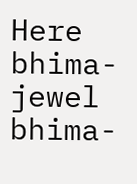Here
bhima-jewel
bhima-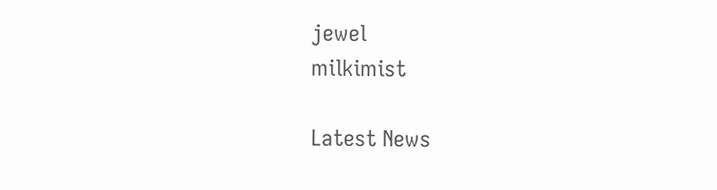jewel
milkimist

Latest News